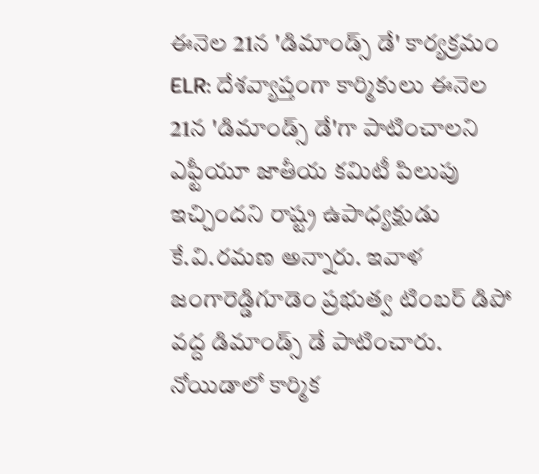ఈనెల 21న 'డిమాండ్స్ డే' కార్యక్రమం
ELR: దేశవ్యాప్తంగా కార్మికులు ఈనెల 21న 'డిమాండ్స్ డే'గా పాటించాలని ఎఫ్టీయూ జాతీయ కమిటీ పిలుపు ఇచ్చిందని రాష్ట్ర ఉపాధ్యక్షుడు కే.వి.రమణ అన్నారు. ఇవాళ జంగారెడ్డిగూడెం ప్రభుత్వ టింబర్ డిపో వద్ద డిమాండ్స్ డే పాటించారు. నోయిడాలో కార్మిక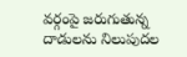వర్గంపై జరుగుతున్న దాడులను నిలుపుదల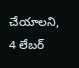చేయాలని, 4 లేబర్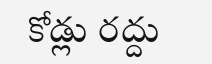కోడ్లు రద్దు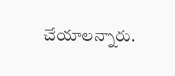చేయాలన్నారు.